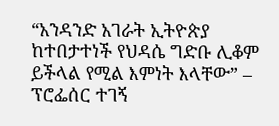“አንዳንድ አገራት ኢትዮጵያ ከተበታተነች የህዳሴ ግድቡ ሊቆም ይችላል የሚል እምነት እላቸው” – ፕሮፌሰር ተገኝ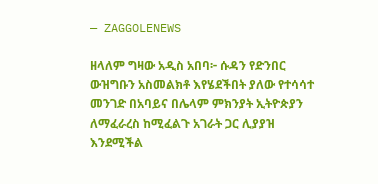— ZAGGOLENEWS

ዘላለም ግዛው አዲስ አበባ፦ ሱዳን የድንበር ውዝግቡን አስመልክቶ እየሄደችበት ያለው የተሳሳተ መንገድ በአባይና በሌላም ምክንያት ኢትዮጵያን ለማፈራረስ ከሚፈልጉ አገራት ጋር ሊያያዝ እንደሚችል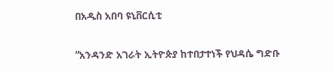በአዲስ አበባ ዩኒቨርሲቲ

“አንዳንድ አገራት ኢትዮጵያ ከተበታተነች የህዳሴ ግድቡ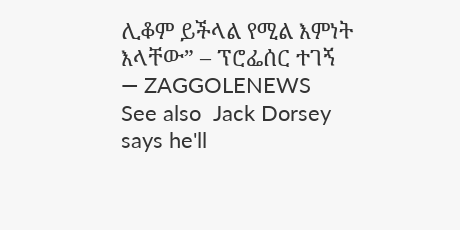ሊቆም ይችላል የሚል እምነት እላቸው” – ፕሮፌሰር ተገኝ — ZAGGOLENEWS
See also  Jack Dorsey says he'll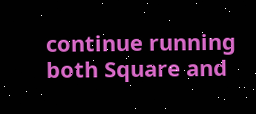continue running both Square and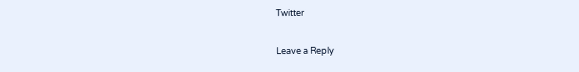Twitter

Leave a Reply